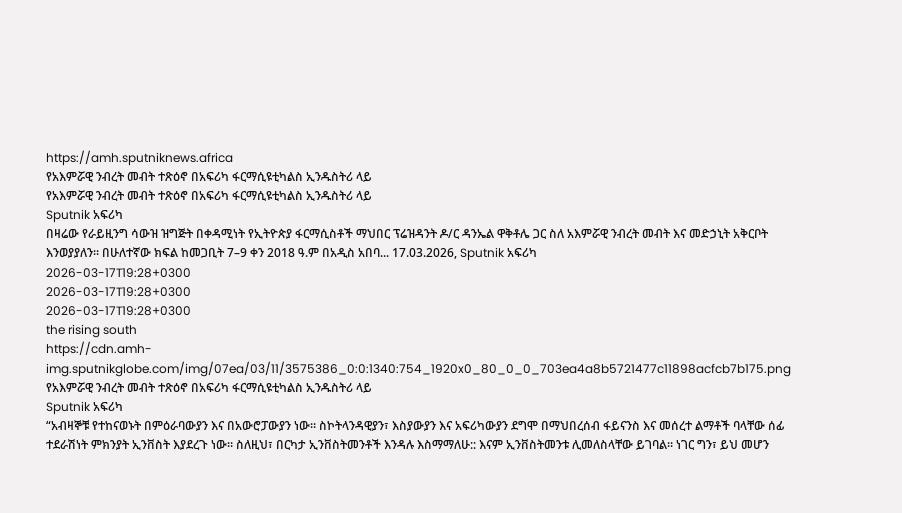https://amh.sputniknews.africa
የአእምሯዊ ንብረት መብት ተጽዕኖ በአፍሪካ ፋርማሲዩቲካልስ ኢንዱስትሪ ላይ
የአእምሯዊ ንብረት መብት ተጽዕኖ በአፍሪካ ፋርማሲዩቲካልስ ኢንዱስትሪ ላይ
Sputnik አፍሪካ
በዛሬው የራይዚንግ ሳውዝ ዝግጅት በቀዳሚነት የኢትዮጵያ ፋርማሲስቶች ማህበር ፕሬዝዳንት ዶ/ር ዳንኤል ዋቅቶሌ ጋር ስለ አእምሯዊ ንብረት መብት እና መድኃኒት አቅርቦት እንወያያለን። በሁለተኛው ክፍል ከመጋቢት 7–9 ቀን 2018 ዓ.ም በአዲስ አበባ... 17.03.2026, Sputnik አፍሪካ
2026-03-17T19:28+0300
2026-03-17T19:28+0300
2026-03-17T19:28+0300
the rising south
https://cdn.amh-img.sputnikglobe.com/img/07ea/03/11/3575386_0:0:1340:754_1920x0_80_0_0_703ea4a8b5721477c11898acfcb7b175.png
የአእምሯዊ ንብረት መብት ተጽዕኖ በአፍሪካ ፋርማሲዩቲካልስ ኢንዱስትሪ ላይ
Sputnik አፍሪካ
“አብዛኞቹ የተከናወኑት በምዕራባውያን እና በአውሮፓውያን ነው። ስኮትላንዳዊያን፣ እስያውያን እና አፍሪካውያን ደግሞ በማህበረሰብ ፋይናንስ እና መሰረተ ልማቶች ባላቸው ሰፊ ተደራሽነት ምክንያት ኢንቨስት እያደረጉ ነው። ስለዚህ፣ በርካታ ኢንቨስትመንቶች እንዳሉ እስማማለሁ:: እናም ኢንቨስትመንቱ ሊመለስላቸው ይገባል። ነገር ግን፣ ይህ መሆን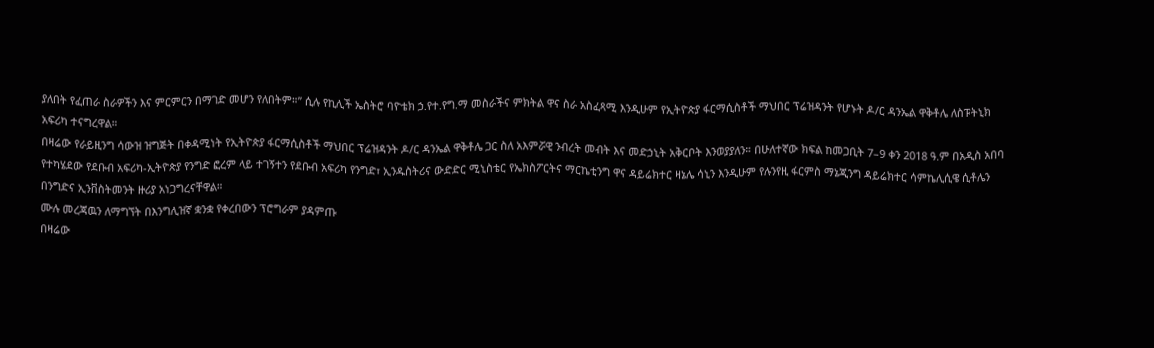ያለበት የፈጠራ ስራዎችን እና ምርምርን በማገድ መሆን የለበትም።” ሲሉ የኪሊች ኤስትሮ ባዮቴክ ኃ.የተ.የግ.ማ መስራችና ምክትል ዋና ስራ አስፈጻሚ እንዲሁም የኢትዮጵያ ፋርማሲስቶች ማህበር ፕሬዝዳንት የሆኑት ዶ/ር ዳንኤል ዋቅቶሌ ለስፑትኒክ አፍሪካ ተናግረዋል።
በዛሬው የራይዚንግ ሳውዝ ዝግጅት በቀዳሚነት የኢትዮጵያ ፋርማሲስቶች ማህበር ፕሬዝዳንት ዶ/ር ዳንኤል ዋቅቶሌ ጋር ስለ አእምሯዊ ንብረት መብት እና መድኃኒት አቅርቦት እንወያያለን። በሁለተኛው ክፍል ከመጋቢት 7–9 ቀን 2018 ዓ.ም በአዲስ አበባ የተካሄደው የደቡብ አፍሪካ-ኢትዮጵያ የንግድ ፎረም ላይ ተገኝተን የደቡብ አፍሪካ የንግድ፣ ኢንዱስትሪና ውድድር ሚኒስቴር የኤክስፖርትና ማርኬቲንግ ዋና ዳይሬክተር ዛኔሌ ሳኒን እንዲሁም የሉንየዚ ፋርምስ ማኔጂንግ ዳይሬክተር ሳምኬሊሲዌ ሲቶሌን በንግድና ኢንቨስትመንት ዙሪያ አነጋግረናቸዋል።
ሙሉ መረጃዉን ለማግኘት በእንግሊዝኛ ቋንቋ የቀረበውን ፕሮግራም ያዳምጡ
በዛሬው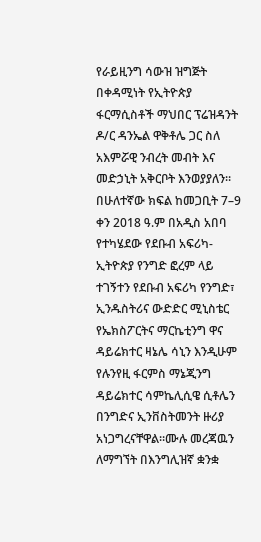የራይዚንግ ሳውዝ ዝግጅት በቀዳሚነት የኢትዮጵያ ፋርማሲስቶች ማህበር ፕሬዝዳንት ዶ/ር ዳንኤል ዋቅቶሌ ጋር ስለ አእምሯዊ ንብረት መብት እና መድኃኒት አቅርቦት እንወያያለን። በሁለተኛው ክፍል ከመጋቢት 7–9 ቀን 2018 ዓ.ም በአዲስ አበባ የተካሄደው የደቡብ አፍሪካ-ኢትዮጵያ የንግድ ፎረም ላይ ተገኝተን የደቡብ አፍሪካ የንግድ፣ ኢንዱስትሪና ውድድር ሚኒስቴር የኤክስፖርትና ማርኬቲንግ ዋና ዳይሬክተር ዛኔሌ ሳኒን እንዲሁም የሉንየዚ ፋርምስ ማኔጂንግ ዳይሬክተር ሳምኬሊሲዌ ሲቶሌን በንግድና ኢንቨስትመንት ዙሪያ አነጋግረናቸዋል።ሙሉ መረጃዉን ለማግኘት በእንግሊዝኛ ቋንቋ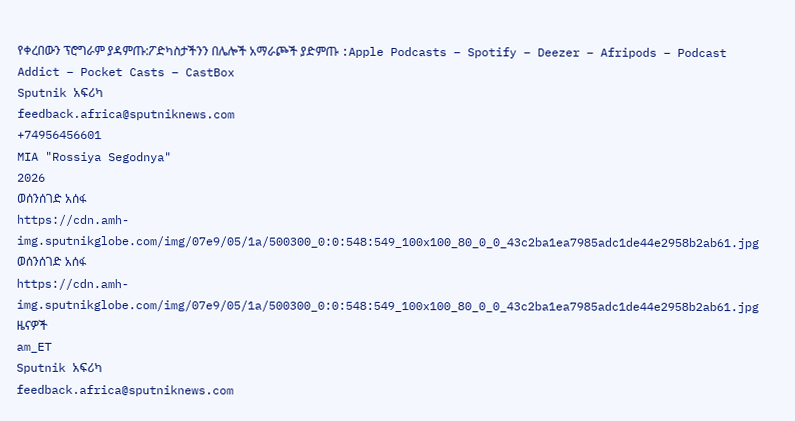የቀረበውን ፕሮግራም ያዳምጡ:ፖድካስታችንን በሌሎች አማራጮች ያድምጡ :Apple Podcasts – Spotify – Deezer – Afripods – Podcast Addict – Pocket Casts – CastBox
Sputnik አፍሪካ
feedback.africa@sputniknews.com
+74956456601
MIA "Rossiya Segodnya"
2026
ወሰንሰገድ አሰፋ
https://cdn.amh-img.sputnikglobe.com/img/07e9/05/1a/500300_0:0:548:549_100x100_80_0_0_43c2ba1ea7985adc1de44e2958b2ab61.jpg
ወሰንሰገድ አሰፋ
https://cdn.amh-img.sputnikglobe.com/img/07e9/05/1a/500300_0:0:548:549_100x100_80_0_0_43c2ba1ea7985adc1de44e2958b2ab61.jpg
ዜናዎች
am_ET
Sputnik አፍሪካ
feedback.africa@sputniknews.com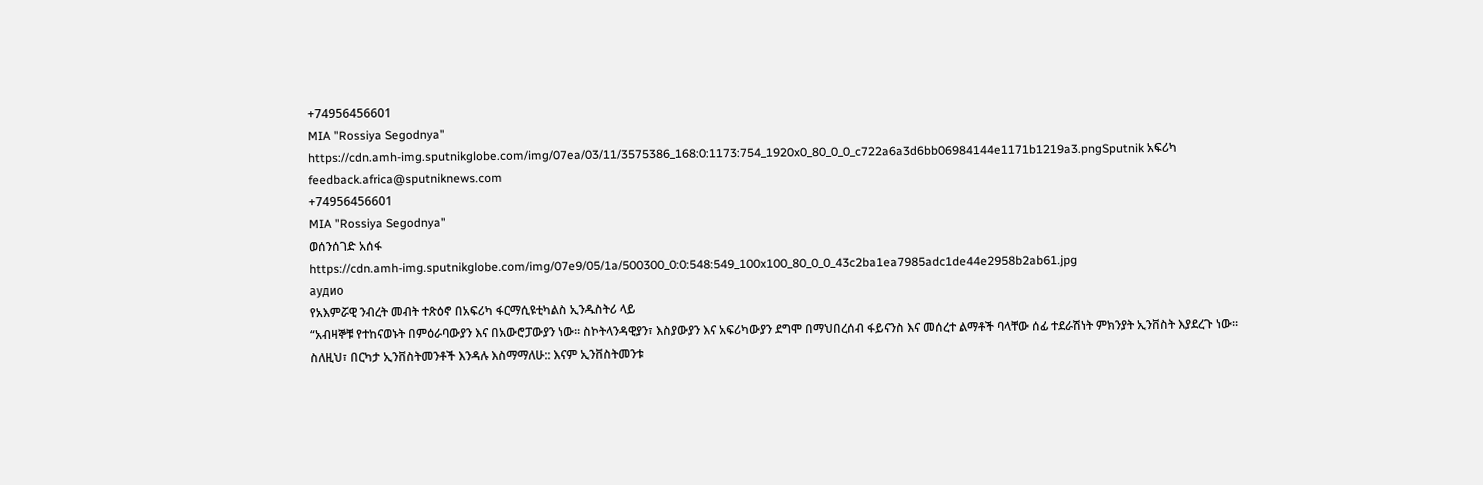+74956456601
MIA "Rossiya Segodnya"
https://cdn.amh-img.sputnikglobe.com/img/07ea/03/11/3575386_168:0:1173:754_1920x0_80_0_0_c722a6a3d6bb06984144e1171b1219a3.pngSputnik አፍሪካ
feedback.africa@sputniknews.com
+74956456601
MIA "Rossiya Segodnya"
ወሰንሰገድ አሰፋ
https://cdn.amh-img.sputnikglobe.com/img/07e9/05/1a/500300_0:0:548:549_100x100_80_0_0_43c2ba1ea7985adc1de44e2958b2ab61.jpg
аудио
የአእምሯዊ ንብረት መብት ተጽዕኖ በአፍሪካ ፋርማሲዩቲካልስ ኢንዱስትሪ ላይ
“አብዛኞቹ የተከናወኑት በምዕራባውያን እና በአውሮፓውያን ነው። ስኮትላንዳዊያን፣ እስያውያን እና አፍሪካውያን ደግሞ በማህበረሰብ ፋይናንስ እና መሰረተ ልማቶች ባላቸው ሰፊ ተደራሽነት ምክንያት ኢንቨስት እያደረጉ ነው። ስለዚህ፣ በርካታ ኢንቨስትመንቶች እንዳሉ እስማማለሁ:: እናም ኢንቨስትመንቱ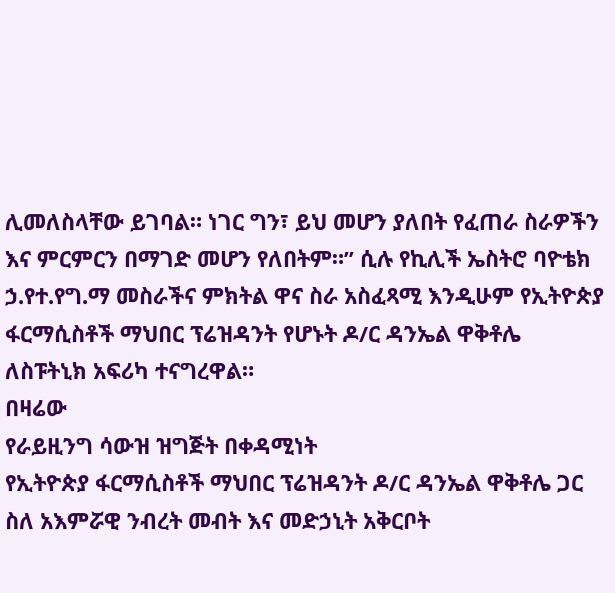ሊመለስላቸው ይገባል። ነገር ግን፣ ይህ መሆን ያለበት የፈጠራ ስራዎችን እና ምርምርን በማገድ መሆን የለበትም።” ሲሉ የኪሊች ኤስትሮ ባዮቴክ ኃ.የተ.የግ.ማ መስራችና ምክትል ዋና ስራ አስፈጻሚ እንዲሁም የኢትዮጵያ ፋርማሲስቶች ማህበር ፕሬዝዳንት የሆኑት ዶ/ር ዳንኤል ዋቅቶሌ ለስፑትኒክ አፍሪካ ተናግረዋል።
በዛሬው
የራይዚንግ ሳውዝ ዝግጅት በቀዳሚነት
የኢትዮጵያ ፋርማሲስቶች ማህበር ፕሬዝዳንት ዶ/ር ዳንኤል ዋቅቶሌ ጋር ስለ አእምሯዊ ንብረት መብት እና መድኃኒት አቅርቦት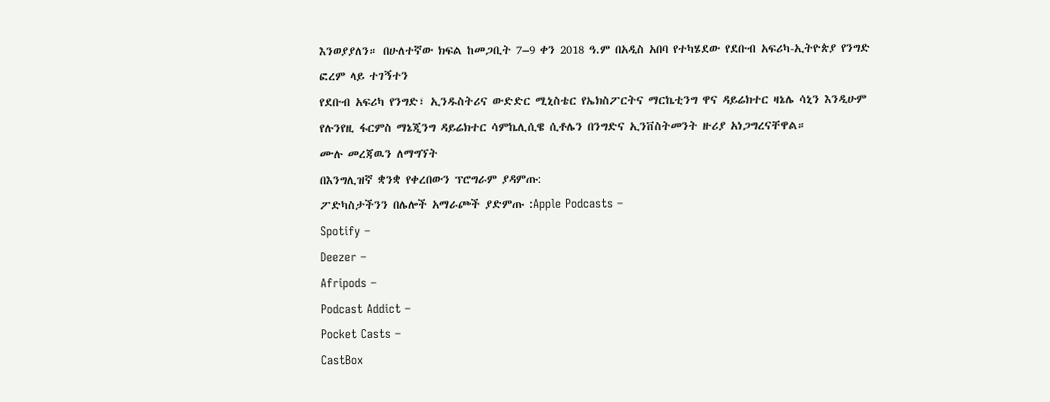እንወያያለን። በሁለተኛው ክፍል ከመጋቢት 7–9 ቀን 2018 ዓ.ም በአዲስ አበባ የተካሄደው የደቡብ አፍሪካ-ኢትዮጵያ የንግድ ፎረም ላይ ተገኝተን
የደቡብ አፍሪካ የንግድ፣ ኢንዱስትሪና ውድድር ሚኒስቴር የኤክስፖርትና ማርኬቲንግ ዋና ዳይሬክተር ዛኔሌ ሳኒን እንዲሁም የሉንየዚ ፋርምስ ማኔጂንግ ዳይሬክተር ሳምኬሊሲዌ ሲቶሌን በንግድና ኢንቨስትመንት ዙሪያ አነጋግረናቸዋል።
ሙሉ መረጃዉን ለማግኘት
በእንግሊዝኛ ቋንቋ የቀረበውን ፕሮግራም ያዳምጡ:
ፖድካስታችንን በሌሎች አማራጮች ያድምጡ :Apple Podcasts –
Spotify –
Deezer –
Afripods –
Podcast Addict –
Pocket Casts –
CastBox